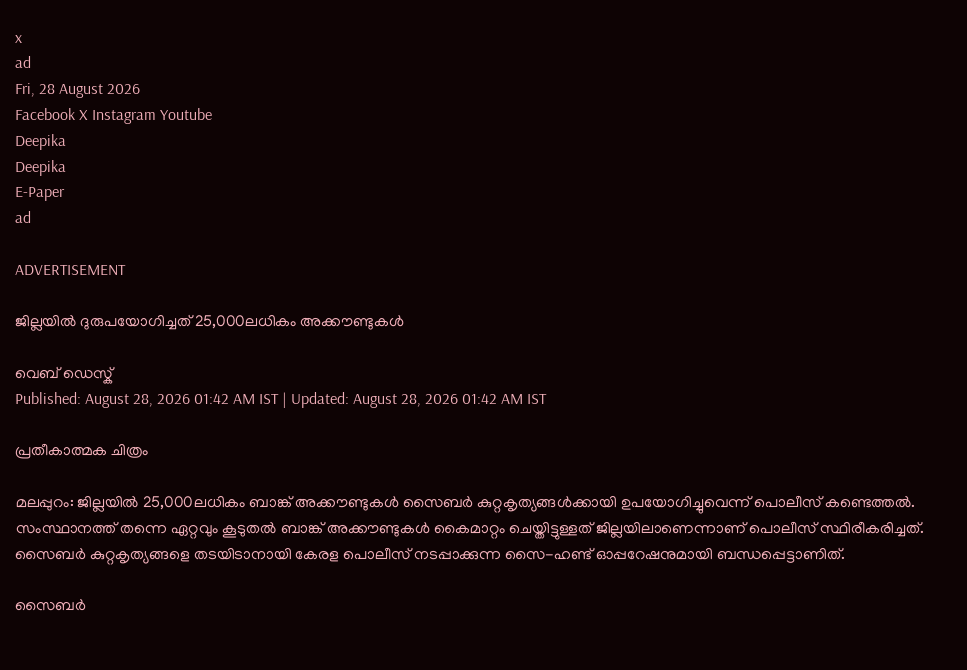x
ad
Fri, 28 August 2026
Facebook X Instagram Youtube
Deepika
Deepika
E-Paper
ad

ADVERTISEMENT

ജില്ലയില്‍ ദുരുപയോഗിച്ചത് 25,000ലധികം അക്കൗണ്ടുകള്‍

വെബ് ഡെസ്ക്
Published: August 28, 2026 01:42 AM IST | Updated: August 28, 2026 01:42 AM IST

പ്രതീകാത്മക ചിത്രം

മലപ്പുറം: ജില്ലയില്‍ 25,000ലധികം ബാങ്ക് അക്കൗണ്ടുകള്‍ സൈബര്‍ കുറ്റകൃത്യങ്ങള്‍ക്കായി ഉപയോഗിച്ചുവെന്ന് പൊലീസ് കണ്ടെത്തല്‍. സംസ്ഥാനത്ത് തന്നെ ഏറ്റവും കൂടുതല്‍ ബാങ്ക് അക്കൗണ്ടുകള്‍ കൈമാറ്റം ചെയ്തിട്ടുള്ളത് ജില്ലയിലാണെന്നാണ് പൊലീസ് സ്ഥിരീകരിച്ചത്. സൈബര്‍ കുറ്റകൃത്യങ്ങളെ തടയിടാനായി കേരള പൊലീസ് നടപ്പാക്കുന്ന സൈ-ഹണ്ട് ഓപ്പറേഷനുമായി ബന്ധപ്പെട്ടാണിത്.

സൈബര്‍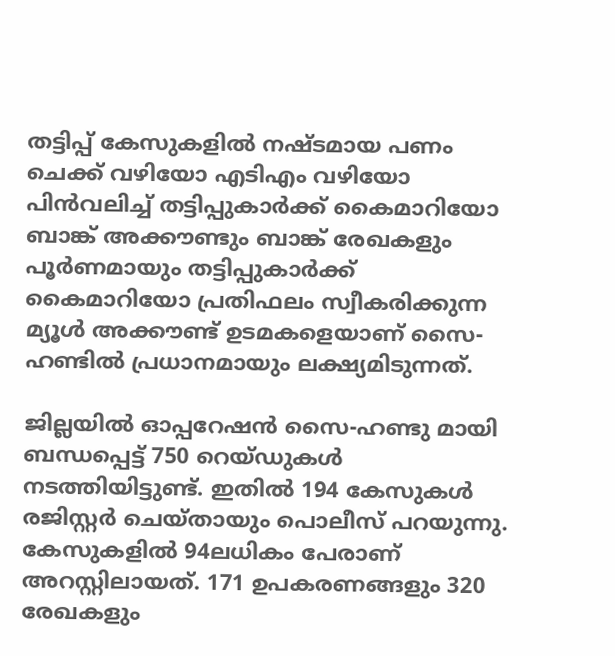തട്ടിപ്പ് കേസുകളില്‍ നഷ്ടമായ പണം ചെക്ക് വഴിയോ എടിഎം വഴിയോ പിന്‍വലിച്ച് തട്ടിപ്പുകാര്‍ക്ക് കൈമാറിയോ ബാങ്ക് അക്കൗണ്ടും ബാങ്ക് രേഖകളും പൂര്‍ണമായും തട്ടിപ്പുകാര്‍ക്ക് കൈമാറിയോ പ്രതിഫലം സ്വീകരിക്കുന്ന മ്യൂള്‍ അക്കൗണ്ട് ഉടമകളെയാണ് സൈ-ഹണ്ടില്‍ പ്രധാനമായും ലക്ഷ്യമിടുന്നത്.

ജില്ലയില്‍ ഓപ്പറേഷന്‍ സൈ-ഹണ്ടു മായി ബന്ധപ്പെട്ട് 750 റെയ്ഡുകള്‍ നടത്തിയിട്ടുണ്ട്. ഇതില്‍ 194 കേസുകള്‍ രജിസ്റ്റര്‍ ചെയ്തായും പൊലീസ് പറയുന്നു. കേസുകളില്‍ 94ലധികം പേരാണ് അറസ്റ്റിലായത്. 171 ഉപകരണങ്ങളും 320 രേഖകളും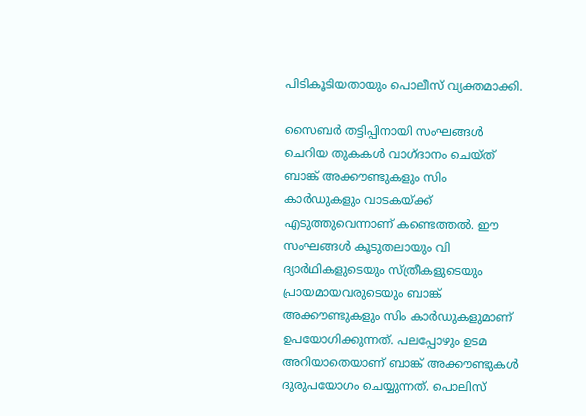പിടികൂടിയതായും പൊലീസ് വ്യക്തമാക്കി.

സൈബര്‍ തട്ടിപ്പിനായി സംഘങ്ങള്‍ ചെറിയ തുകകള്‍ വാഗ്ദാനം ചെയ്ത് ബാങ്ക് അക്കൗണ്ടുകളും സിം കാര്‍ഡുകളും വാടകയ്ക്ക് എടുത്തുവെന്നാണ് കണ്ടെത്തല്‍. ഈ സംഘങ്ങള്‍ കൂടുതലായും വി ദ്യാര്‍ഥികളുടെയും സ്ത്രീകളുടെയും പ്രായമായവരുടെയും ബാങ്ക് അക്കൗണ്ടുകളും സിം കാര്‍ഡുകളുമാണ് ഉപയോഗിക്കുന്നത്. പലപ്പോഴും ഉടമ അറിയാതെയാണ് ബാങ്ക് അക്കൗണ്ടുകള്‍ ദുരുപയോഗം ചെയ്യുന്നത്. പൊലിസ്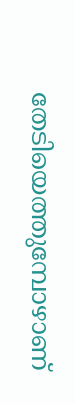തേടിയെത്തുമ്പോഴാണ്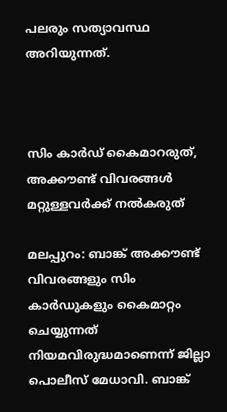പലരും സത്യാവസ്ഥ അറിയുന്നത്.



സിം കാര്‍ഡ് കൈമാറരുത്, അക്കൗണ്ട് വിവരങ്ങള്‍ മറ്റുള്ളവര്‍ക്ക് നല്‍കരുത്

മലപ്പുറം: ബാങ്ക് അക്കൗണ്ട് വിവരങ്ങളും സിം കാര്‍ഡുകളും കൈമാറ്റം ചെയ്യുന്നത് നിയമവിരുദ്ധമാണെന്ന് ജില്ലാ പൊലീസ് മേധാവി. ബാങ്ക്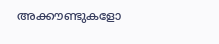അക്കൗണ്ടുകളോ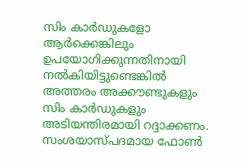സിം കാര്‍ഡുകളോ ആര്‍ക്കെങ്കിലും ഉപയോഗിക്കുന്നതിനായി നല്‍കിയിട്ടുണ്ടെങ്കില്‍ അത്തരം അക്കൗണ്ടുകളും സിം കാര്‍ഡുകളും അടിയന്തിരമായി റദ്ദാക്കണം.
സംശയാസ്പദമായ ഫോണ്‍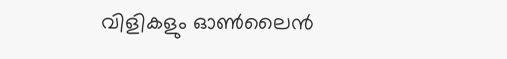വിളികളും ഓണ്‍ലൈന്‍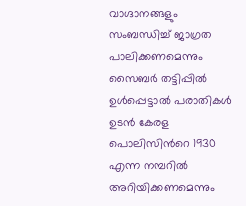വാഗ്ദാനങ്ങളും സംബന്ധിച്ച് ജാഗ്രത പാലിക്കണമെന്നും സൈബര്‍ തട്ടിപ്പില്‍ ഉള്‍പ്പെട്ടാല്‍ പരാതികള്‍ ഉടന്‍ കേരള പൊലിസിന്‍റെ 1930 എന്ന നമ്പറില്‍ അറിയിക്കണമെന്നും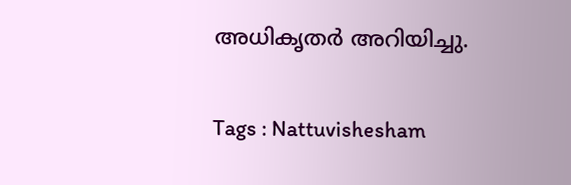അധികൃതര്‍ അറിയിച്ചു.

Tags : Nattuvishesham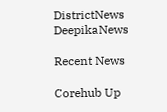DistrictNews DeepikaNews

Recent News

Corehub Up